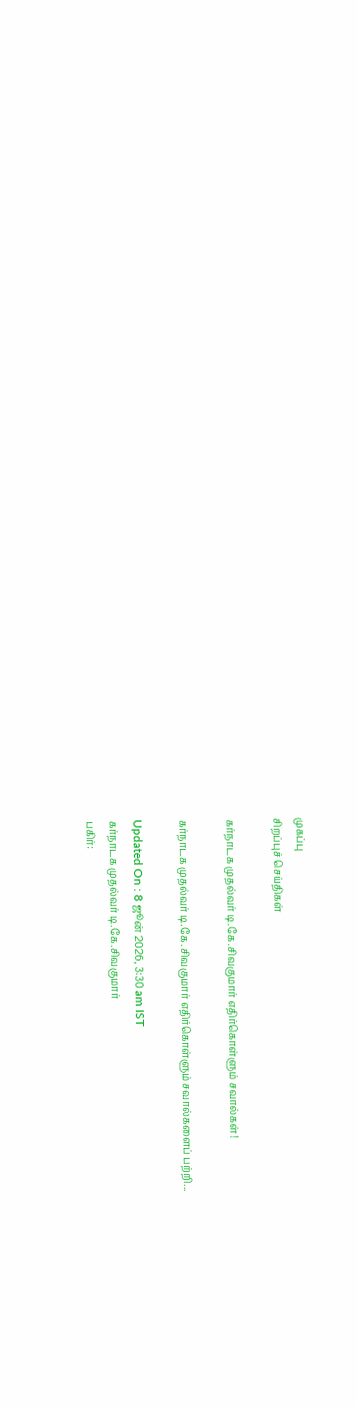முகப்பு
சிறப்புச் செய்திகள்

கர்நாடக முதல்வர் டி.கே.சிவகுமார் எதிர்கொள்ளும் சவால்கள்!

கர்நாடக முதல்வர் டி.கே.சிவகுமார் எதிர்கொள்ளும் சவால்களைப் பற்றி...

Updated On : 8 ஜூன் 2026, 3:30 am IST
கர்நாடக முதல்வர் டி.கே.சிவகுமார்
பகிர்: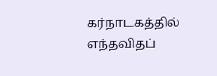கர்நாடகத்தில் எந்தவிதப்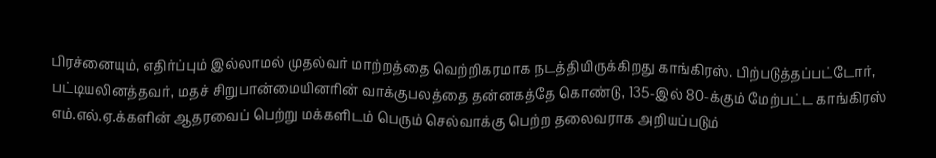பிரச்னையும், எதிர்ப்பும் இல்லாமல் முதல்வர் மாற்றத்தை வெற்றிகரமாக நடத்தியிருக்கிறது காங்கிரஸ். பிற்படுத்தப்பட்டோர், பட்டியலினத்தவர், மதச் சிறுபான்மையினரின் வாக்குபலத்தை தன்னகத்தே கொண்டு, 135-இல் 80-க்கும் மேற்பட்ட காங்கிரஸ் எம்.எல்.ஏ.க்களின் ஆதரவைப் பெற்று மக்களிடம் பெரும் செல்வாக்கு பெற்ற தலைவராக அறியப்படும்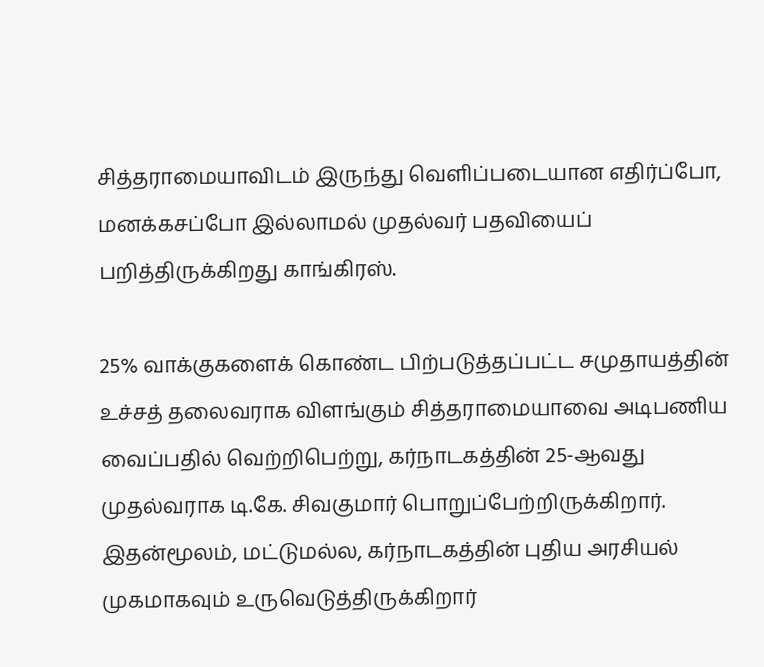சித்தராமையாவிடம் இருந்து வெளிப்படையான எதிர்ப்போ, மனக்கசப்போ இல்லாமல் முதல்வர் பதவியைப் பறித்திருக்கிறது காங்கிரஸ்.

25% வாக்குகளைக் கொண்ட பிற்படுத்தப்பட்ட சமுதாயத்தின் உச்சத் தலைவராக விளங்கும் சித்தராமையாவை அடிபணிய வைப்பதில் வெற்றிபெற்று, கர்நாடகத்தின் 25-ஆவது முதல்வராக டி.கே. சிவகுமார் பொறுப்பேற்றிருக்கிறார். இதன்மூலம், மட்டுமல்ல, கர்நாடகத்தின் புதிய அரசியல் முகமாகவும் உருவெடுத்திருக்கிறார்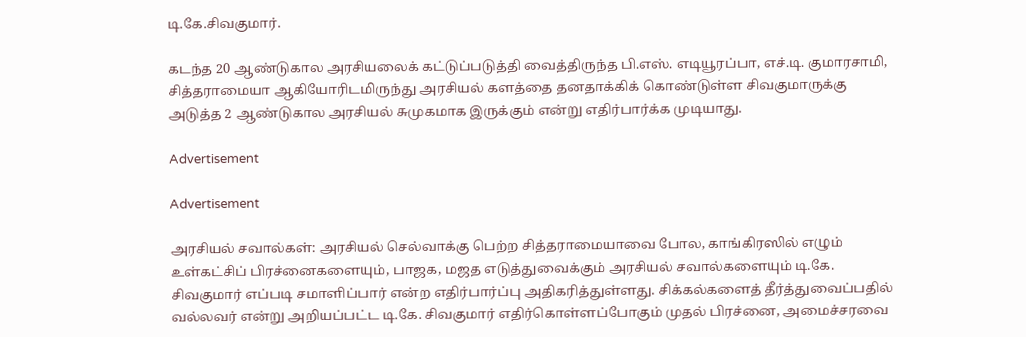டி.கே.சிவகுமார்.

கடந்த 20 ஆண்டுகால அரசியலைக் கட்டுப்படுத்தி வைத்திருந்த பி.எஸ். எடியூரப்பா, எச்.டி. குமாரசாமி, சித்தராமையா ஆகியோரிடமிருந்து அரசியல் களத்தை தனதாக்கிக் கொண்டுள்ள சிவகுமாருக்கு அடுத்த 2 ஆண்டுகால அரசியல் சுமுகமாக இருக்கும் என்று எதிர்பார்க்க முடியாது.

Advertisement

Advertisement

அரசியல் சவால்கள்: அரசியல் செல்வாக்கு பெற்ற சித்தராமையாவை போல, காங்கிரஸில் எழும் உள்கட்சிப் பிரச்னைகளையும், பாஜக, மஜத எடுத்துவைக்கும் அரசியல் சவால்களையும் டி.கே. சிவகுமார் எப்படி சமாளிப்பார் என்ற எதிர்பார்ப்பு அதிகரித்துள்ளது. சிக்கல்களைத் தீர்த்துவைப்பதில் வல்லவர் என்று அறியப்பட்ட டி.கே. சிவகுமார் எதிர்கொள்ளப்போகும் முதல் பிரச்னை, அமைச்சரவை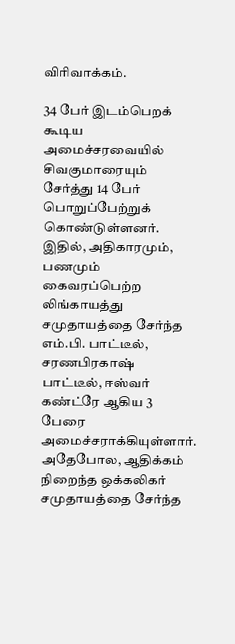விரிவாக்கம்.

34 பேர் இடம்பெறக் கூடிய அமைச்சரவையில் சிவகுமாரையும் சேர்த்து 14 பேர் பொறுப்பேற்றுக் கொண்டுள்ளனர். இதில், அதிகாரமும், பணமும் கைவரப்பெற்ற லிங்காயத்து சமுதாயத்தை சேர்ந்த எம்.பி. பாட்டீல், சரணபிரகாஷ் பாட்டீல், ஈஸ்வர் கண்ட்ரே ஆகிய 3 பேரை அமைச்சராக்கியுள்ளார். அதேபோல, ஆதிக்கம் நிறைந்த ஒக்கலிகர் சமுதாயத்தை சேர்ந்த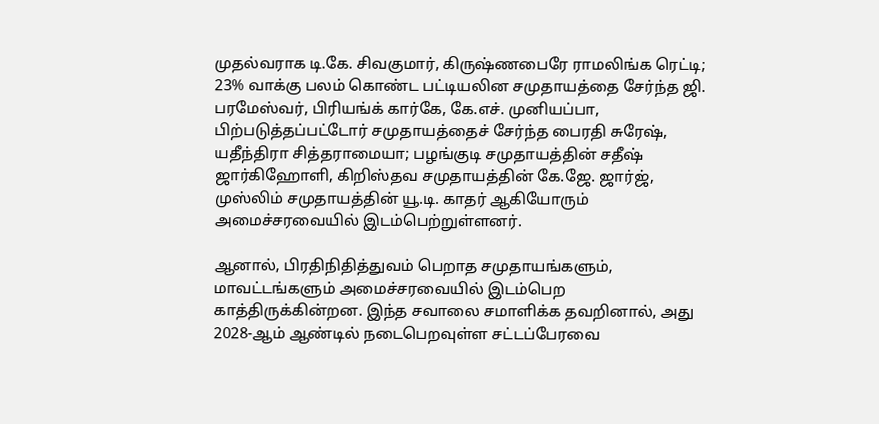முதல்வராக டி.கே. சிவகுமார், கிருஷ்ணபைரே ராமலிங்க ரெட்டி; 23% வாக்கு பலம் கொண்ட பட்டியலின சமுதாயத்தை சேர்ந்த ஜி. பரமேஸ்வர், பிரியங்க் கார்கே, கே.எச். முனியப்பா, பிற்படுத்தப்பட்டோர் சமுதாயத்தைச் சேர்ந்த பைரதி சுரேஷ், யதீந்திரா சித்தராமையா; பழங்குடி சமுதாயத்தின் சதீஷ் ஜார்கிஹோளி, கிறிஸ்தவ சமுதாயத்தின் கே.ஜே. ஜார்ஜ், முஸ்லிம் சமுதாயத்தின் யூ.டி. காதர் ஆகியோரும் அமைச்சரவையில் இடம்பெற்றுள்ளனர்.

ஆனால், பிரதிநிதித்துவம் பெறாத சமுதாயங்களும், மாவட்டங்களும் அமைச்சரவையில் இடம்பெற காத்திருக்கின்றன. இந்த சவாலை சமாளிக்க தவறினால், அது 2028-ஆம் ஆண்டில் நடைபெறவுள்ள சட்டப்பேரவை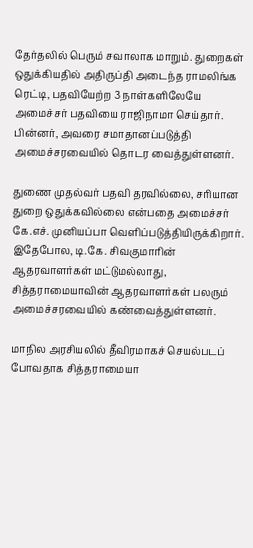தேர்தலில் பெரும் சவாலாக மாறும். துறைகள் ஒதுக்கியதில் அதிருப்தி அடைந்த ராமலிங்க ரெட்டி, பதவியேற்ற 3 நாள்களிலேயே அமைச்சர் பதவியை ராஜிநாமா செய்தார். பின்னர், அவரை சமாதானப்படுத்தி அமைச்சரவையில் தொடர வைத்துள்ளனர்.

துணை முதல்வர் பதவி தரவில்லை, சரியான துறை ஒதுக்கவில்லை என்பதை அமைச்சர் கே.எச். முனியப்பா வெளிப்படுத்தியிருக்கிறார். இதேபோல, டி.கே. சிவகுமாரின் ஆதரவாளர்கள் மட்டுமல்லாது, சித்தராமையாவின் ஆதரவாளர்கள் பலரும் அமைச்சரவையில் கண்வைத்துள்ளனர்.

மாநில அரசியலில் தீவிரமாகச் செயல்படப் போவதாக சித்தராமையா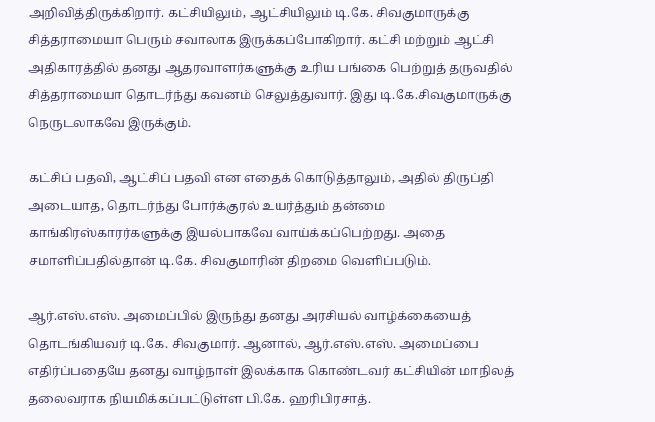அறிவித்திருக்கிறார். கட்சியிலும், ஆட்சியிலும் டி.கே. சிவகுமாருக்கு சித்தராமையா பெரும் சவாலாக இருக்கப்போகிறார். கட்சி மற்றும் ஆட்சி அதிகாரத்தில் தனது ஆதரவாளர்களுக்கு உரிய பங்கை பெற்றுத் தருவதில் சித்தராமையா தொடர்ந்து கவனம் செலுத்துவார். இது டி.கே.சிவகுமாருக்கு நெருடலாகவே இருக்கும்.

கட்சிப் பதவி, ஆட்சிப் பதவி என எதைக் கொடுத்தாலும், அதில் திருப்தி அடையாத, தொடர்ந்து போர்க்குரல் உயர்த்தும் தன்மை காங்கிரஸ்காரர்களுக்கு இயல்பாகவே வாய்க்கப்பெற்றது. அதை சமாளிப்பதில்தான் டி.கே. சிவகுமாரின் திறமை வெளிப்படும்.

ஆர்.எஸ்.எஸ். அமைப்பில் இருந்து தனது அரசியல் வாழ்க்கையைத் தொடங்கியவர் டி.கே. சிவகுமார். ஆனால், ஆர்.எஸ்.எஸ். அமைப்பை எதிர்ப்பதையே தனது வாழ்நாள் இலக்காக கொண்டவர் கட்சியின் மாநிலத் தலைவராக நியமிக்கப்பட்டுள்ள பி.கே. ஹரிபிரசாத்.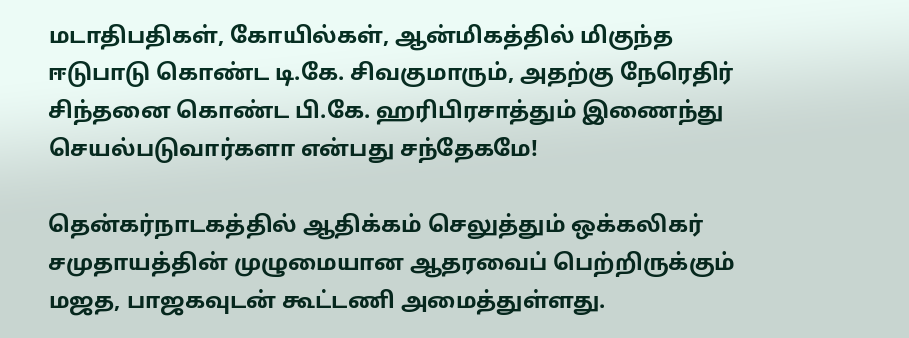மடாதிபதிகள், கோயில்கள், ஆன்மிகத்தில் மிகுந்த ஈடுபாடு கொண்ட டி.கே. சிவகுமாரும், அதற்கு நேரெதிர் சிந்தனை கொண்ட பி.கே. ஹரிபிரசாத்தும் இணைந்து செயல்படுவார்களா என்பது சந்தேகமே!

தென்கர்நாடகத்தில் ஆதிக்கம் செலுத்தும் ஒக்கலிகர் சமுதாயத்தின் முழுமையான ஆதரவைப் பெற்றிருக்கும் மஜத, பாஜகவுடன் கூட்டணி அமைத்துள்ளது.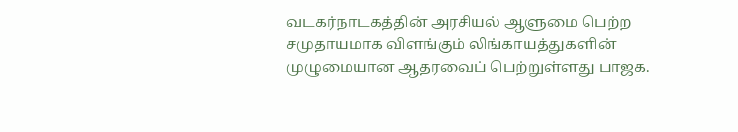வடகர்நாடகத்தின் அரசியல் ஆளுமை பெற்ற சமுதாயமாக விளங்கும் லிங்காயத்துகளின் முழுமையான ஆதரவைப் பெற்றுள்ளது பாஜக.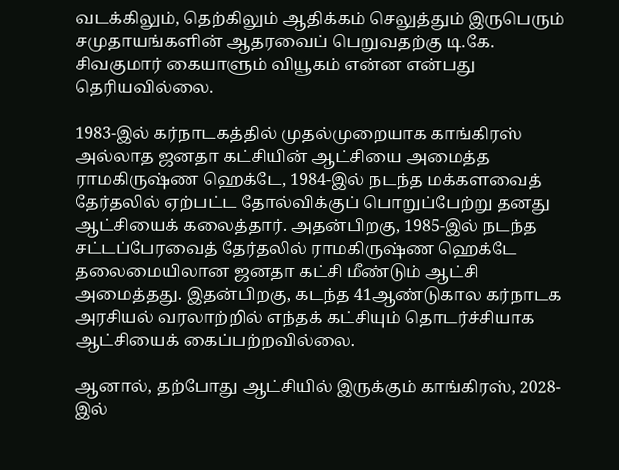வடக்கிலும், தெற்கிலும் ஆதிக்கம் செலுத்தும் இருபெரும் சமுதாயங்களின் ஆதரவைப் பெறுவதற்கு டி.கே. சிவகுமார் கையாளும் வியூகம் என்ன என்பது தெரியவில்லை.

1983-இல் கர்நாடகத்தில் முதல்முறையாக காங்கிரஸ் அல்லாத ஜனதா கட்சியின் ஆட்சியை அமைத்த ராமகிருஷ்ண ஹெக்டே, 1984-இல் நடந்த மக்களவைத் தேர்தலில் ஏற்பட்ட தோல்விக்குப் பொறுப்பேற்று தனது ஆட்சியைக் கலைத்தார். அதன்பிறகு, 1985-இல் நடந்த சட்டப்பேரவைத் தேர்தலில் ராமகிருஷ்ண ஹெக்டே தலைமையிலான ஜனதா கட்சி மீண்டும் ஆட்சி அமைத்தது. இதன்பிறகு, கடந்த 41ஆண்டுகால கர்நாடக அரசியல் வரலாற்றில் எந்தக் கட்சியும் தொடர்ச்சியாக ஆட்சியைக் கைப்பற்றவில்லை.

ஆனால், தற்போது ஆட்சியில் இருக்கும் காங்கிரஸ், 2028-இல்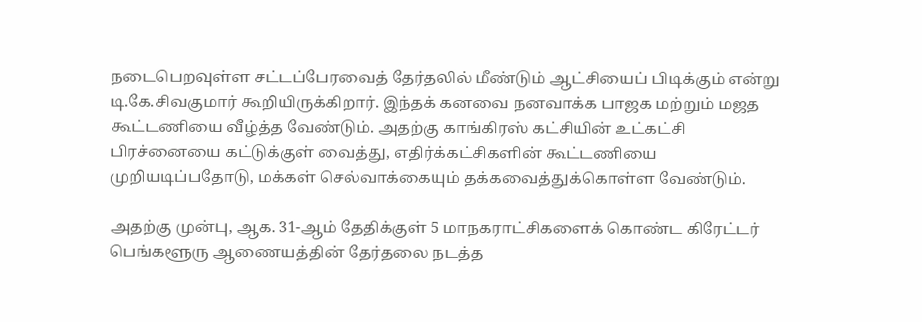நடைபெறவுள்ள சட்டப்பேரவைத் தேர்தலில் மீண்டும் ஆட்சியைப் பிடிக்கும் என்று டி.கே.சிவகுமார் கூறியிருக்கிறார். இந்தக் கனவை நனவாக்க பாஜக மற்றும் மஜத கூட்டணியை வீழ்த்த வேண்டும். அதற்கு காங்கிரஸ் கட்சியின் உட்கட்சி பிரச்னையை கட்டுக்குள் வைத்து, எதிர்க்கட்சிகளின் கூட்டணியை முறியடிப்பதோடு, மக்கள் செல்வாக்கையும் தக்கவைத்துக்கொள்ள வேண்டும்.

அதற்கு முன்பு, ஆக. 31-ஆம் தேதிக்குள் 5 மாநகராட்சிகளைக் கொண்ட கிரேட்டர் பெங்களூரு ஆணையத்தின் தேர்தலை நடத்த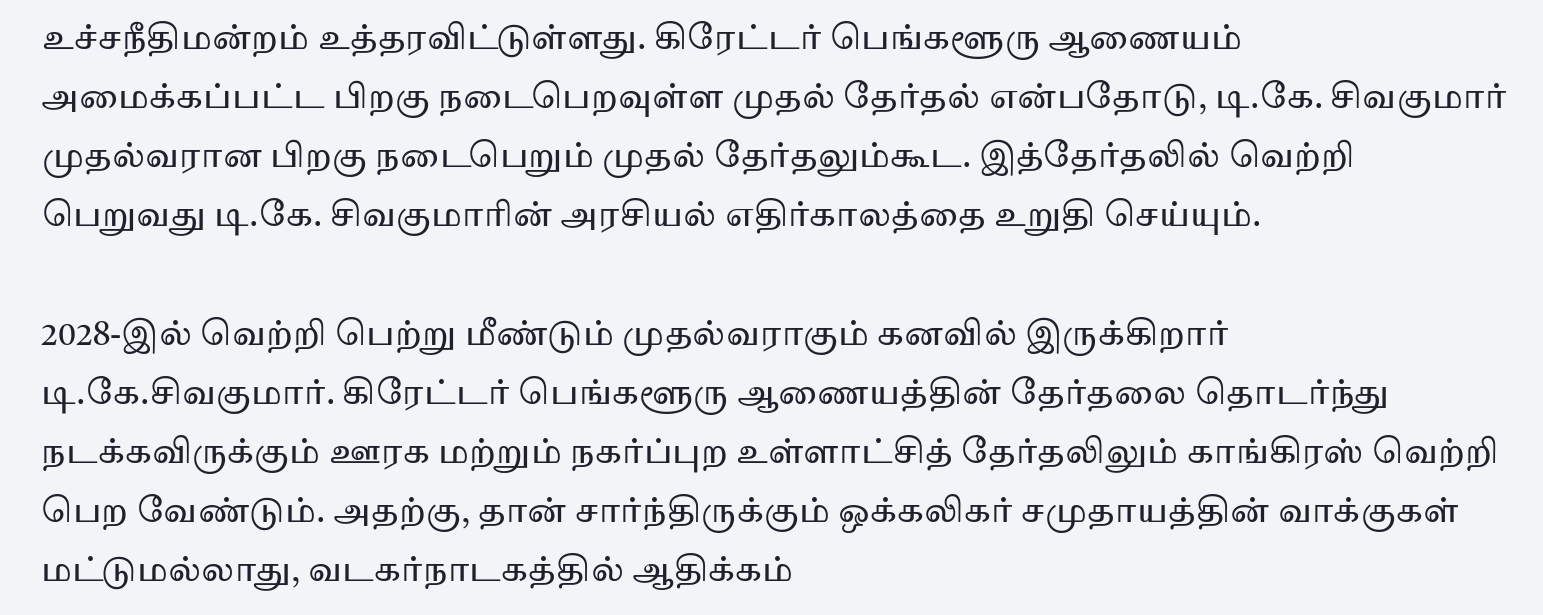உச்சநீதிமன்றம் உத்தரவிட்டுள்ளது. கிரேட்டர் பெங்களூரு ஆணையம் அமைக்கப்பட்ட பிறகு நடைபெறவுள்ள முதல் தேர்தல் என்பதோடு, டி.கே. சிவகுமார் முதல்வரான பிறகு நடைபெறும் முதல் தேர்தலும்கூட. இத்தேர்தலில் வெற்றி பெறுவது டி.கே. சிவகுமாரின் அரசியல் எதிர்காலத்தை உறுதி செய்யும்.

2028-இல் வெற்றி பெற்று மீண்டும் முதல்வராகும் கனவில் இருக்கிறார் டி.கே.சிவகுமார். கிரேட்டர் பெங்களூரு ஆணையத்தின் தேர்தலை தொடர்ந்து நடக்கவிருக்கும் ஊரக மற்றும் நகர்ப்புற உள்ளாட்சித் தேர்தலிலும் காங்கிரஸ் வெற்றி பெற வேண்டும். அதற்கு, தான் சார்ந்திருக்கும் ஒக்கலிகர் சமுதாயத்தின் வாக்குகள் மட்டுமல்லாது, வடகர்நாடகத்தில் ஆதிக்கம்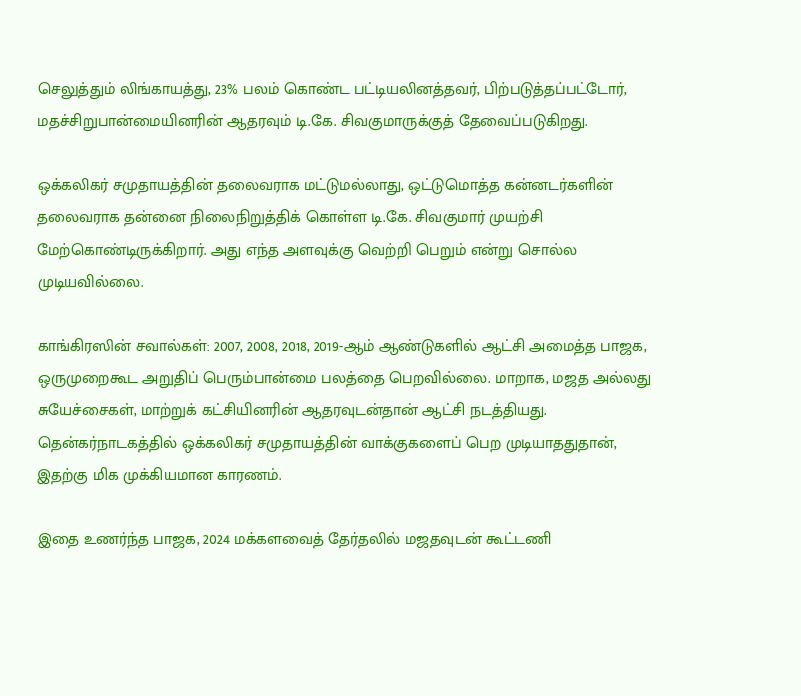செலுத்தும் லிங்காயத்து, 23% பலம் கொண்ட பட்டியலினத்தவர், பிற்படுத்தப்பட்டோர், மதச்சிறுபான்மையினரின் ஆதரவும் டி.கே. சிவகுமாருக்குத் தேவைப்படுகிறது.

ஒக்கலிகர் சமுதாயத்தின் தலைவராக மட்டுமல்லாது, ஒட்டுமொத்த கன்னடர்களின் தலைவராக தன்னை நிலைநிறுத்திக் கொள்ள டி.கே. சிவகுமார் முயற்சி மேற்கொண்டிருக்கிறார். அது எந்த அளவுக்கு வெற்றி பெறும் என்று சொல்ல முடியவில்லை.

காங்கிரஸின் சவால்கள்: 2007, 2008, 2018, 2019-ஆம் ஆண்டுகளில் ஆட்சி அமைத்த பாஜக, ஒருமுறைகூட அறுதிப் பெரும்பான்மை பலத்தை பெறவில்லை. மாறாக, மஜத அல்லது சுயேச்சைகள், மாற்றுக் கட்சியினரின் ஆதரவுடன்தான் ஆட்சி நடத்தியது. தென்கர்நாடகத்தில் ஒக்கலிகர் சமுதாயத்தின் வாக்குகளைப் பெற முடியாததுதான், இதற்கு மிக முக்கியமான காரணம்.

இதை உணர்ந்த பாஜக, 2024 மக்களவைத் தேர்தலில் மஜதவுடன் கூட்டணி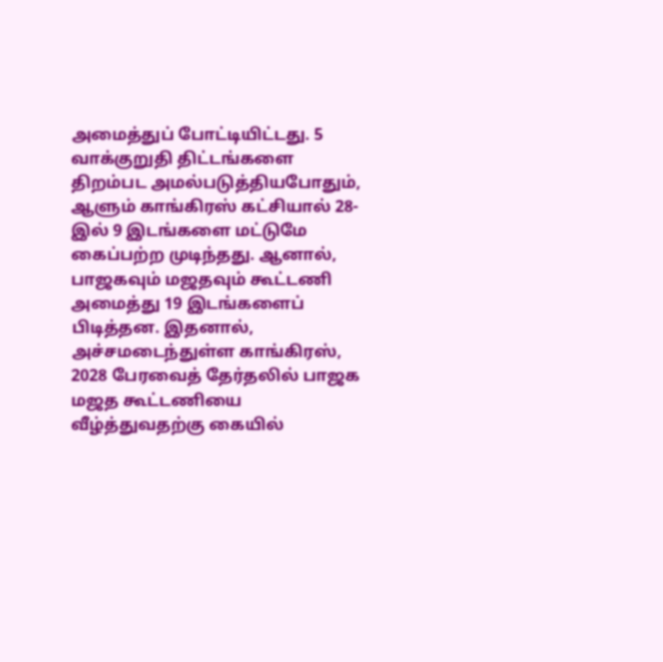அமைத்துப் போட்டியிட்டது. 5 வாக்குறுதி திட்டங்களை திறம்பட அமல்படுத்தியபோதும், ஆளும் காங்கிரஸ் கட்சியால் 28-இல் 9 இடங்களை மட்டுமே கைப்பற்ற முடிந்தது. ஆனால், பாஜகவும் மஜதவும் கூட்டணி அமைத்து 19 இடங்களைப் பிடித்தன. இதனால், அச்சமடைந்துள்ள காங்கிரஸ், 2028 பேரவைத் தேர்தலில் பாஜக மஜத கூட்டணியை வீழ்த்துவதற்கு கையில்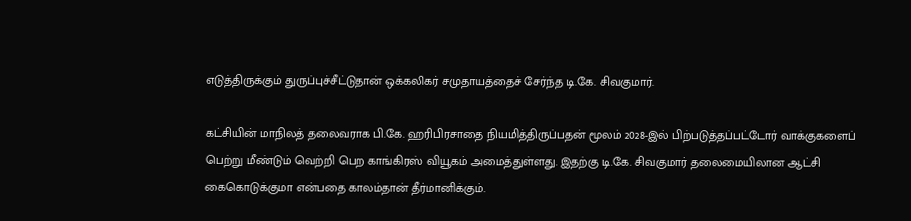எடுத்திருக்கும் துருப்புச்சீட்டுதான் ஒக்கலிகர் சமுதாயத்தைச் சேர்ந்த டி.கே. சிவகுமார்.

கட்சியின் மாநிலத் தலைவராக பி.கே. ஹரிபிரசாதை நியமித்திருப்பதன் மூலம் 2028-இல் பிற்படுத்தப்பட்டோர் வாக்குகளைப் பெற்று மீண்டும் வெற்றி பெற காங்கிரஸ் வியூகம் அமைத்துள்ளது. இதற்கு டி.கே. சிவகுமார் தலைமையிலான ஆட்சி கைகொடுக்குமா என்பதை காலம்தான் தீர்மானிக்கும்.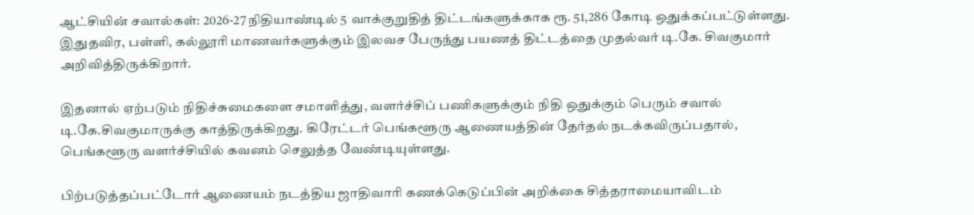ஆட்சியின் சவால்கள்: 2026-27 நிதியாண்டில் 5 வாக்குறுதித் திட்டங்களுக்காக ரூ. 51,286 கோடி ஒதுக்கப்பட்டுள்ளது. இதுதவிர, பள்ளி, கல்லூரி மாணவர்களுக்கும் இலவச பேருந்து பயணத் திட்டத்தை முதல்வர் டி.கே. சிவகுமார் அறிவித்திருக்கிறார்.

இதனால் ஏற்படும் நிதிச்சுமைகளை சமாளித்து, வளர்ச்சிப் பணிகளுக்கும் நிதி ஒதுக்கும் பெரும் சவால் டி.கே.சிவகுமாருக்கு காத்திருக்கிறது. கிரேட்டர் பெங்களூரு ஆணையத்தின் தேர்தல் நடக்கவிருப்பதால், பெங்களூரு வளர்ச்சியில் கவனம் செலுத்த வேண்டியுள்ளது.

பிற்படுத்தப்பட்டோர் ஆணையம் நடத்திய ஜாதிவாரி கணக்கெடுப்பின் அறிக்கை சித்தராமையாவிடம்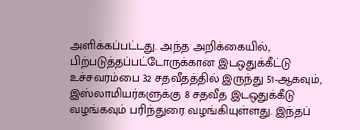அளிக்கப்பட்டது. அந்த அறிக்கையில், பிற்படுத்தப்பட்டோருக்கான இடஒதுக்கீட்டு உச்சவரம்பை 32 சதவீதத்தில் இருந்து 51-ஆகவும், இஸ்லாமியர்களுக்கு 8 சதவீத இடஒதுக்கீடு வழங்கவும் பரிந்துரை வழங்கியுள்ளது. இந்தப்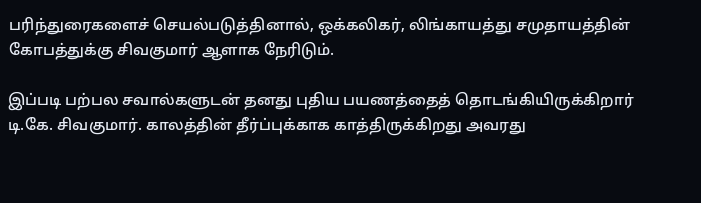பரிந்துரைகளைச் செயல்படுத்தினால், ஒக்கலிகர், லிங்காயத்து சமுதாயத்தின் கோபத்துக்கு சிவகுமார் ஆளாக நேரிடும்.

இப்படி பற்பல சவால்களுடன் தனது புதிய பயணத்தைத் தொடங்கியிருக்கிறார் டி.கே. சிவகுமார். காலத்தின் தீர்ப்புக்காக காத்திருக்கிறது அவரது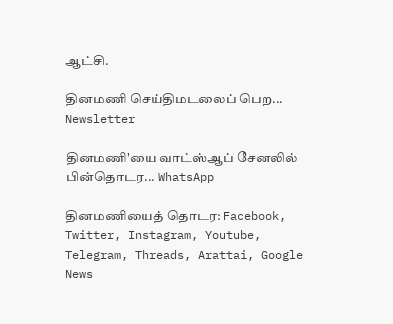ஆட்சி.

தினமணி செய்திமடலைப் பெற... Newsletter

தினமணி'யை வாட்ஸ்ஆப் சேனலில் பின்தொடர... WhatsApp

தினமணியைத் தொடர: Facebook, Twitter, Instagram, Youtube, Telegram, Threads, Arattai, Google News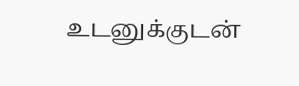உடனுக்குடன்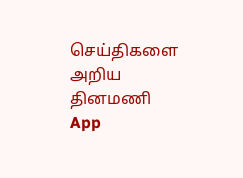செய்திகளை அறிய தினமணி App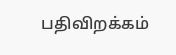பதிவிறக்கம்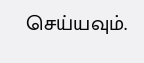செய்யவும்.